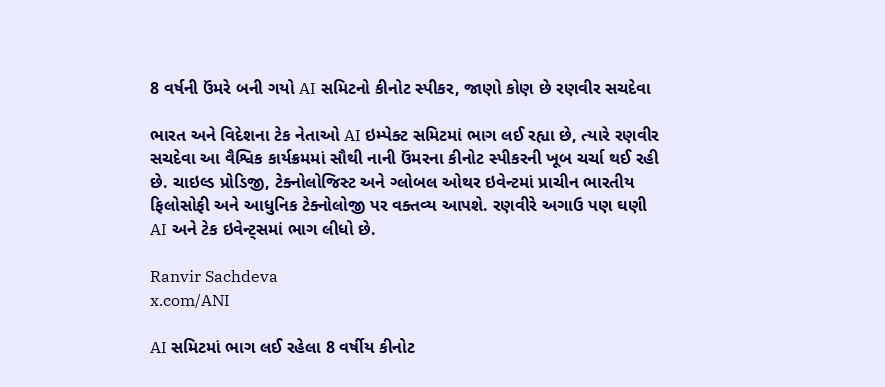8 વર્ષની ઉંમરે બની ગયો AI સમિટનો કીનોટ સ્પીકર, જાણો કોણ છે રણવીર સચદેવા

ભારત અને વિદેશના ટેક નેતાઓ AI ઇમ્પેક્ટ સમિટમાં ભાગ લઈ રહ્યા છે, ત્યારે રણવીર સચદેવા આ વૈશ્વિક કાર્યક્રમમાં સૌથી નાની ઉંમરના કીનોટ સ્પીકરની ખૂબ ચર્ચા થઈ રહી છે. ચાઇલ્ડ પ્રોડિજી, ટેક્નોલોજિસ્ટ અને ગ્લોબલ ઓથર ઇવેન્ટમાં પ્રાચીન ભારતીય ફિલોસોફી અને આધુનિક ટેક્નોલોજી પર વક્તવ્ય આપશે. રણવીરે અગાઉ પણ ઘણી AI અને ટેક ઇવેન્ટ્સમાં ભાગ લીધો છે.

Ranvir Sachdeva
x.com/ANI

AI સમિટમાં ભાગ લઈ રહેલા 8 વર્ષીય કીનોટ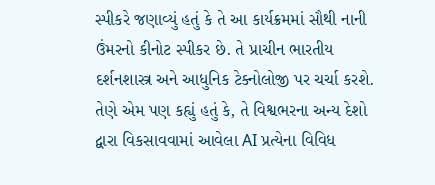સ્પીકરે જણાવ્યું હતું કે તે આ કાર્યક્રમમાં સૌથી નાની ઉંમરનો કીનોટ સ્પીકર છે. તે પ્રાચીન ભારતીય દર્શનશાસ્ત્ર અને આધુનિક ટેક્નોલોજી પર ચર્ચા કરશે. તેણે એમ પણ કહ્યું હતું કે, તે વિશ્વભરના અન્ય દેશો દ્વારા વિકસાવવામાં આવેલા AI પ્રત્યેના વિવિધ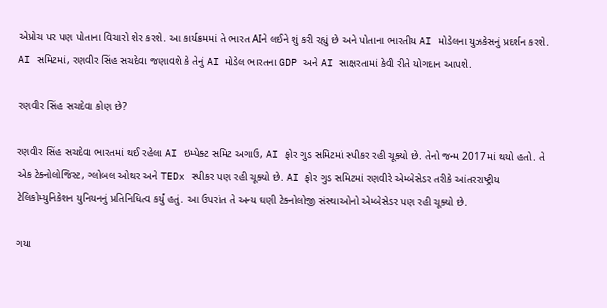એપ્રોચ પર પણ પોતાના વિચારો શેર કરશે. આ કાર્યક્રમમાં તે ભારત AIને લઈને શું કરી રહ્યું છે અને પોતાના ભારતીય AI મોડેલના યુઝકેસનું પ્રદર્શન કરશે. AI સમિટમાં, રણવીર સિંહ સચદેવા જણાવશે કે તેનું AI મોડેલ ભારતના GDP અને AI સાક્ષરતામાં કેવી રીતે યોગદાન આપશે.

રણવીર સિંહ સચદેવા કોણ છે?

રણવીર સિંહ સચદેવા ભારતમાં થઈ રહેલા AI ઇમ્પેક્ટ સમિટ અગાઉ, AI ફોર ગુડ સમિટમાં સ્પીકર રહી ચૂક્યો છે. તેનો જન્મ 2017માં થયો હતો. તે એક ટેક્નોલોજિસ્ટ, ગ્લોબલ ઓથર અને TEDx સ્પીકર પણ રહી ચૂક્યો છે. AI ફોર ગુડ સમિટમાં રણવીરે એમ્બેસેડર તરીકે આંતરરાષ્ટ્રીય ટેલિકોમ્યુનિકેશન યુનિયનનું પ્રતિનિધિત્વ કર્યું હતું. આ ઉપરાંત તે અન્ય ઘણી ટેક્નોલોજી સંસ્થાઓનો એમ્બેસેડર પણ રહી ચૂક્યો છે.

ગયા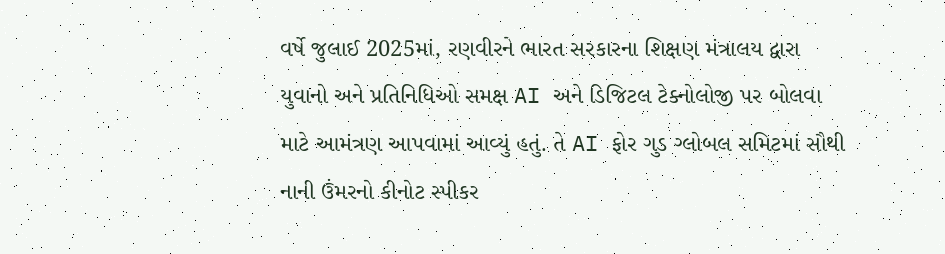વર્ષે જુલાઈ 2025માં, રણવીરને ભારત સરકારના શિક્ષણ મંત્રાલય દ્વારા યુવાનો અને પ્રતિનિધિઓ સમક્ષ AI અને ડિજિટલ ટેક્નોલોજી પર બોલવા માટે આમંત્રણ આપવામાં આવ્યું હતું. તે AI ફોર ગુડ ગ્લોબલ સમિટમાં સૌથી નાની ઉંમરનો કીનોટ સ્પીકર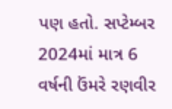પણ હતો. સપ્ટેમ્બર 2024માં માત્ર 6 વર્ષની ઉંમરે રણવીર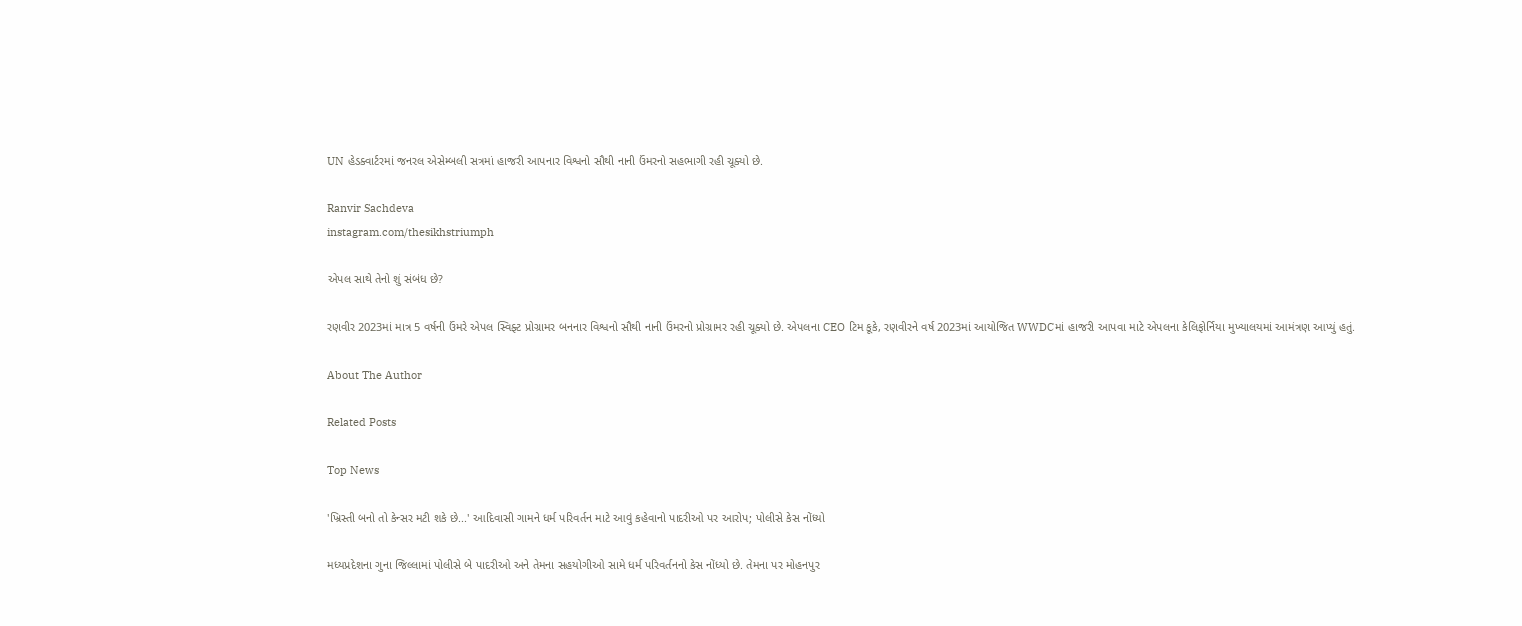UN હેડક્વાર્ટરમાં જનરલ એસેમ્બલી સત્રમાં હાજરી આપનાર વિશ્વનો સૌથી નાની ઉંમરનો સહભાગી રહી ચૂક્યો છે.

Ranvir Sachdeva
instagram.com/thesikhstriumph

એપલ સાથે તેનો શું સંબંધ છે?

રણવીર 2023માં માત્ર 5 વર્ષની ઉંમરે એપલ સ્વિફ્ટ પ્રોગ્રામર બનનાર વિશ્વનો સૌથી નાની ઉંમરનો પ્રોગ્રામર રહી ચૂક્યો છે. એપલના CEO ટિમ કૂકે, રણવીરને વર્ષ 2023માં આયોજિત WWDCમાં હાજરી આપવા માટે એપલના કેલિફોર્નિયા મુખ્યાલયમાં આમંત્રણ આપ્યું હતું.

About The Author

Related Posts

Top News

'ખ્રિસ્તી બનો તો કેન્સર મટી શકે છે...' આદિવાસી ગામને ધર્મ પરિવર્તન માટે આવું કહેવાનો પાદરીઓ પર આરોપ; પોલીસે કેસ નોંધ્યો

મધ્યપ્રદેશના ગુના જિલ્લામાં પોલીસે બે પાદરીઓ અને તેમના સહયોગીઓ સામે ધર્મ પરિવર્તનનો કેસ નોંધ્યો છે. તેમના પર મોહનપુર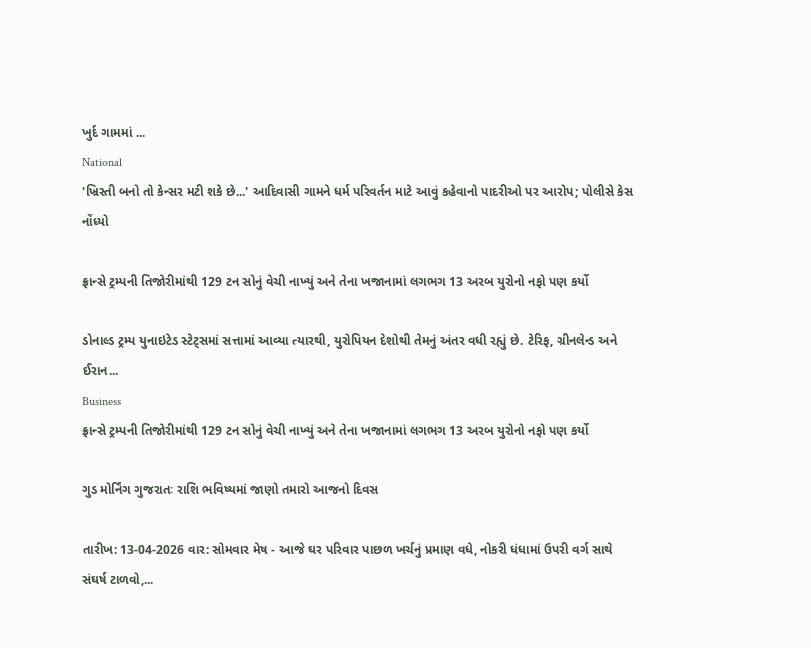ખુર્દ ગામમાં ...
National
'ખ્રિસ્તી બનો તો કેન્સર મટી શકે છે...' આદિવાસી ગામને ધર્મ પરિવર્તન માટે આવું કહેવાનો પાદરીઓ પર આરોપ; પોલીસે કેસ નોંધ્યો

ફ્રાન્સે ટ્રમ્પની તિજોરીમાંથી 129 ટન સોનું વેચી નાખ્યું અને તેના ખજાનામાં લગભગ 13 અરબ યુરોનો નફો પણ કર્યો

ડોનાલ્ડ ટ્રમ્પ યુનાઇટેડ સ્ટેટ્સમાં સત્તામાં આવ્યા ત્યારથી, યુરોપિયન દેશોથી તેમનું અંતર વધી રહ્યું છે. ટેરિફ, ગ્રીનલેન્ડ અને ઈરાન...
Business
ફ્રાન્સે ટ્રમ્પની તિજોરીમાંથી 129 ટન સોનું વેચી નાખ્યું અને તેના ખજાનામાં લગભગ 13 અરબ યુરોનો નફો પણ કર્યો

ગુડ મોર્નિંગ ગુજરાતઃ રાશિ ભવિષ્યમાં જાણો તમારો આજનો દિવસ

તારીખ: 13-04-2026 વાર: સોમવાર મેષ - આજે ઘર પરિવાર પાછળ ખર્ચનું પ્રમાણ વધે, નોકરી ધંધામાં ઉપરી વર્ગ સાથે સંઘર્ષ ટાળવો,...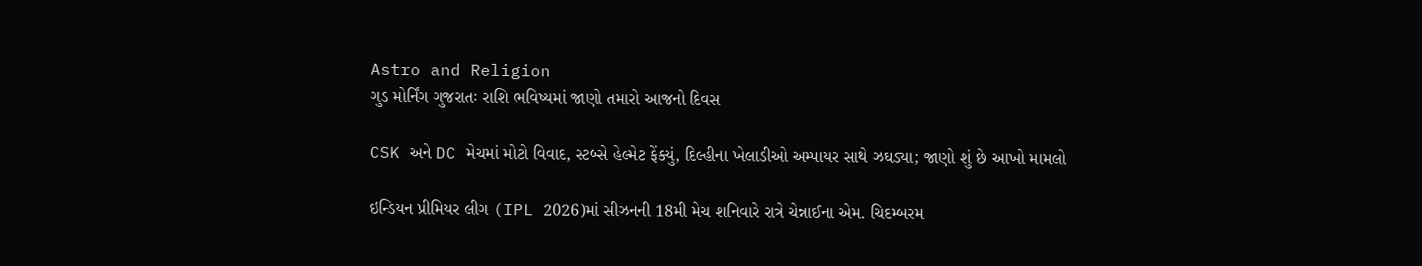Astro and Religion
ગુડ મોર્નિંગ ગુજરાતઃ રાશિ ભવિષ્યમાં જાણો તમારો આજનો દિવસ

CSK અને DC મેચમાં મોટો વિવાદ, સ્ટબ્સે હેલ્મેટ ફેંક્યું, દિલ્હીના ખેલાડીઓ અમ્પાયર સાથે ઝઘડ્યા; જાણો શું છે આખો મામલો

ઇન્ડિયન પ્રીમિયર લીગ (IPL 2026)માં સીઝનની 18મી મેચ શનિવારે રાત્રે ચેન્નાઈના એમ. ચિદમ્બરમ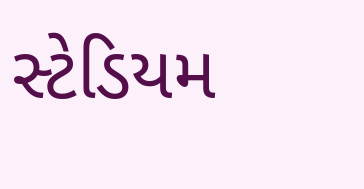સ્ટેડિયમ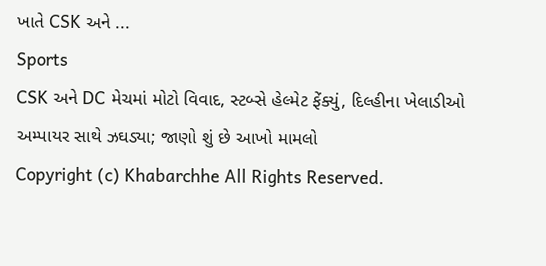ખાતે CSK અને ...
Sports
CSK અને DC મેચમાં મોટો વિવાદ, સ્ટબ્સે હેલ્મેટ ફેંક્યું, દિલ્હીના ખેલાડીઓ અમ્પાયર સાથે ઝઘડ્યા; જાણો શું છે આખો મામલો
Copyright (c) Khabarchhe All Rights Reserved.